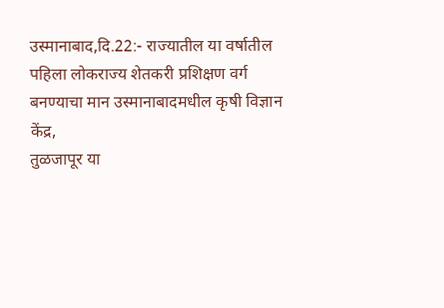उस्मानाबाद,दि.22:- राज्यातील या वर्षातील
पहिला लोकराज्य शेतकरी प्रशिक्षण वर्ग बनण्याचा मान उस्मानाबादमधील कृषी विज्ञान केंद्र,
तुळजापूर या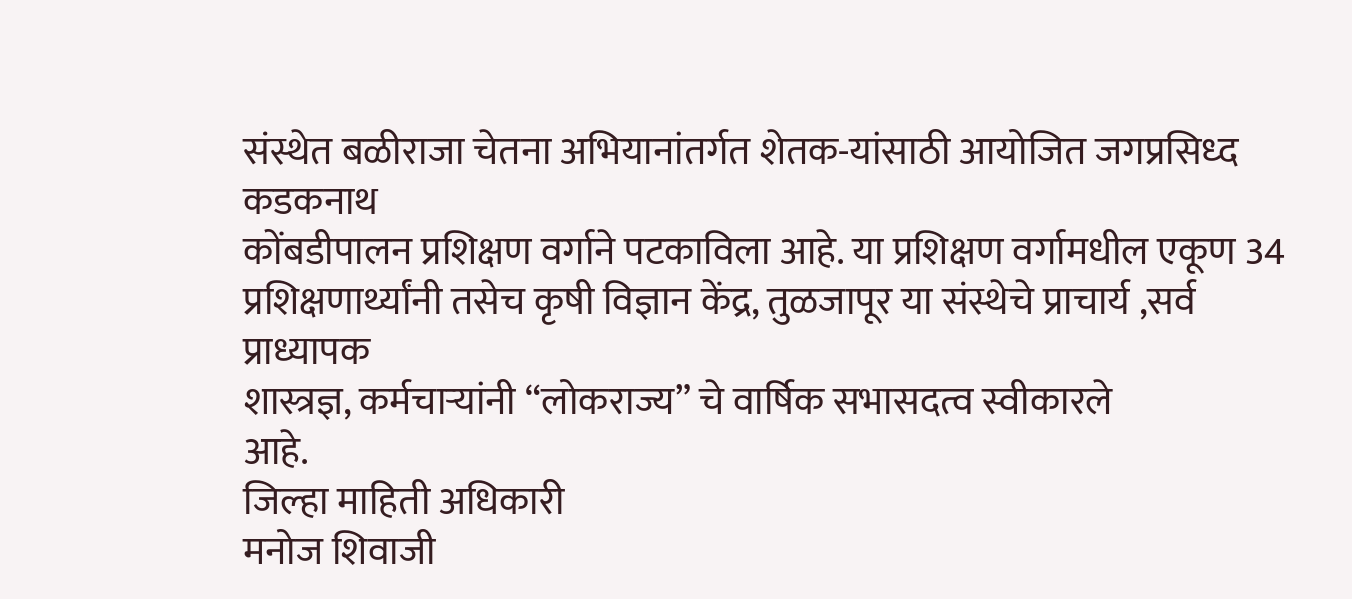संस्थेत बळीराजा चेतना अभियानांतर्गत शेतक-यांसाठी आयोजित जगप्रसिध्द कडकनाथ
कोंबडीपालन प्रशिक्षण वर्गाने पटकाविला आहे. या प्रशिक्षण वर्गामधील एकूण 34 प्रशिक्षणार्थ्यांनी तसेच कृषी विज्ञान केंद्र, तुळजापूर या संस्थेचे प्राचार्य ,सर्व प्राध्यापक
शास्त्रज्ञ, कर्मचाऱ्यांनी “लोकराज्य” चे वार्षिक सभासदत्व स्वीकारले
आहे.
जिल्हा माहिती अधिकारी
मनोज शिवाजी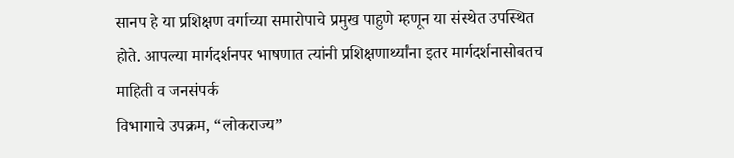सानप हे या प्रशिक्षण वर्गाच्या समारोपाचे प्रमुख पाहुणे म्हणून या संस्थेत उपस्थित
होते. आपल्या मार्गदर्शनपर भाषणात त्यांनी प्रशिक्षणार्थ्यांना इतर मार्गदर्शनासोबतच
माहिती व जनसंपर्क
विभागाचे उपक्रम, “लोकराज्य”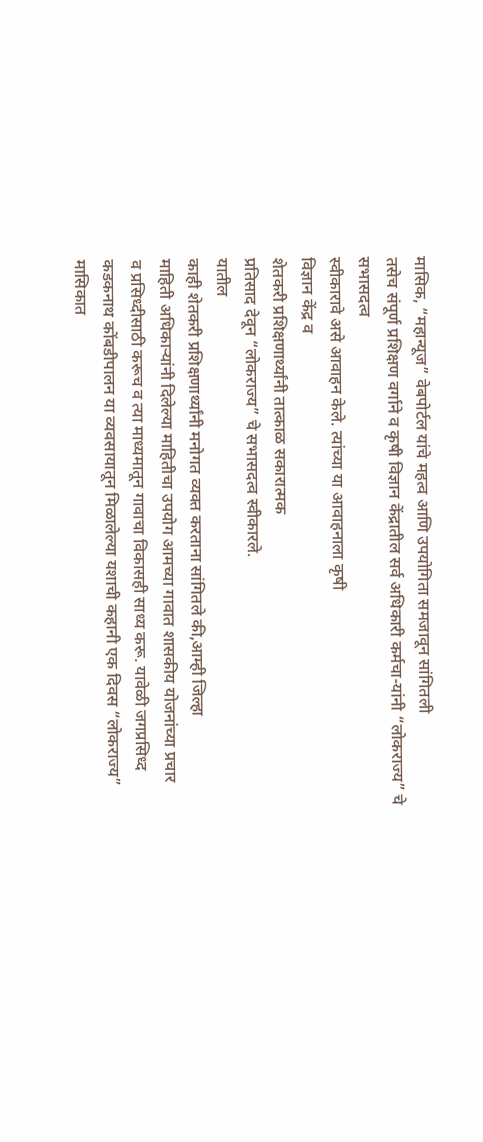मासिक, “महान्यूज” वेबपोर्टल यांचे महत्व आणि उपयोगिता समजावून सांगितली
तसेच संपूर्ण प्रशिक्षण वर्गाने व कृषी विज्ञान केंद्रातील सर्व अधिकारी कर्मचा-यांनी “लोकराज्य” चे सभासदत्व
स्वीकारावे असे आवाहन केले. त्यांच्या या आवाहनाला कृषी
विज्ञान केंद्र व
शेतकरी प्रशिक्षणार्थ्यांनी तात्काळ सकारात्मक
प्रतिसाद देवून “लोकराज्य” चे सभासदत्व स्वीकारले.
यातील
काही शेतकरी प्रशिक्षणार्थ्यांनी मनोगत व्यक्त करताना सांगितले की,आम्ही जिल्हा
माहिती अधिकाऱ्यांनी दिलेल्या माहितीचा उपयोग आमच्या गावात शासकीय योजनांच्या प्रचार
व प्रसिध्दीसाठी करूच व त्या माध्यमातून गावाचा विकासही साध्य करू. यावेळी जगप्रसिध्द
कडकनाथ कोंबडीपालन या व्यवसायातून मिळालेल्या यशाची कहानी एक दिवस “लोकराज्य” मासिकात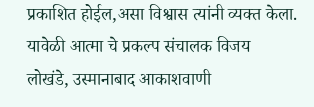प्रकाशित होईल,असा विश्वास त्यांनी व्यक्त केला.
यावेळी आत्मा चे प्रकल्प संचालक विजय
लोखंडे, उस्मानाबाद आकाशवाणी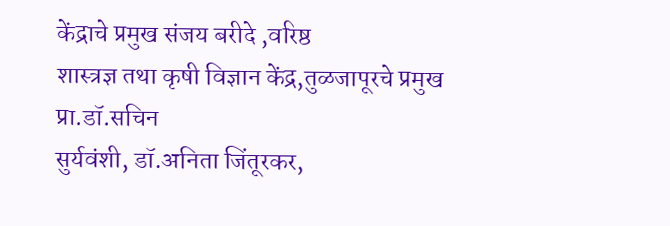केंद्राचे प्रमुख संजय बरीदे ,वरिष्ठ
शास्त्रज्ञ तथा कृषी विज्ञान केंद्र,तुळजापूरचे प्रमुख प्रा.डॉ.सचिन
सुर्यवंशी, डॉ.अनिता जिंतूरकर,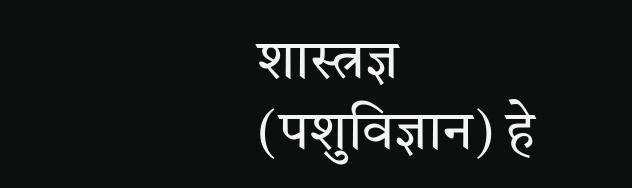शास्त्रज्ञ
(पशुविज्ञान) हे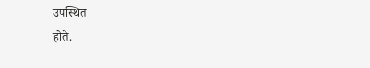उपस्थित
होते.